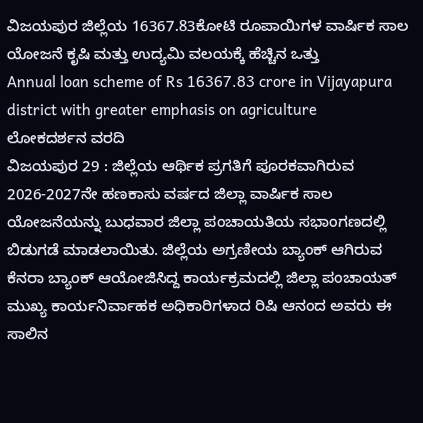ವಿಜಯಪುರ ಜಿಲ್ಲೆಯ 16367.83ಕೋಟಿ ರೂಪಾಯಿಗಳ ವಾರ್ಷಿಕ ಸಾಲ ಯೋಜನೆ ಕೃಷಿ ಮತ್ತು ಉದ್ಯಮಿ ವಲಯಕ್ಕೆ ಹೆಚ್ಚಿನ ಒತ್ತು
Annual loan scheme of Rs 16367.83 crore in Vijayapura district with greater emphasis on agriculture
ಲೋಕದರ್ಶನ ವರದಿ
ವಿಜಯಪುರ 29 : ಜಿಲ್ಲೆಯ ಆರ್ಥಿಕ ಪ್ರಗತಿಗೆ ಪೂರಕವಾಗಿರುವ 2026-2027ನೇ ಹಣಕಾಸು ವರ್ಷದ ಜಿಲ್ಲಾ ವಾರ್ಷಿಕ ಸಾಲ ಯೋಜನೆಯನ್ನು ಬುಧವಾರ ಜಿಲ್ಲಾ ಪಂಚಾಯತಿಯ ಸಭಾಂಗಣದಲ್ಲಿ ಬಿಡುಗಡೆ ಮಾಡಲಾಯಿತು. ಜಿಲ್ಲೆಯ ಅಗ್ರಣೀಯ ಬ್ಯಾಂಕ್ ಆಗಿರುವ ಕೆನರಾ ಬ್ಯಾಂಕ್ ಆಯೋಜಿಸಿದ್ದ ಕಾರ್ಯಕ್ರಮದಲ್ಲಿ ಜಿಲ್ಲಾ ಪಂಚಾಯತ್ ಮುಖ್ಯ ಕಾರ್ಯನಿರ್ವಾಹಕ ಅಧಿಕಾರಿಗಳಾದ ರಿಷಿ ಆನಂದ ಅವರು ಈ ಸಾಲಿನ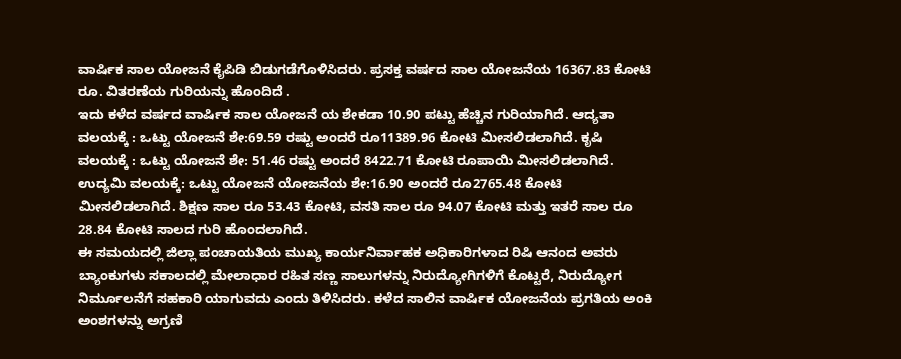ವಾರ್ಷಿಕ ಸಾಲ ಯೋಜನೆ ಕೈಪಿಡಿ ಬಿಡುಗಡೆಗೊಳಿಸಿದರು. ಪ್ರಸಕ್ತ ವರ್ಷದ ಸಾಲ ಯೋಜನೆಯ 16367.83 ಕೋಟಿ ರೂ. ವಿತರಣೆಯ ಗುರಿಯನ್ನು ಹೊಂದಿದೆ .
ಇದು ಕಳೆದ ವರ್ಷದ ವಾರ್ಷಿಕ ಸಾಲ ಯೋಜನೆ ಯ ಶೇಕಡಾ 10.90 ಪಟ್ಟು ಹೆಚ್ಚಿನ ಗುರಿಯಾಗಿದೆ. ಆದ್ಯತಾ ವಲಯಕ್ಕೆ : ಒಟ್ಟು ಯೋಜನೆ ಶೇ:69.59 ರಷ್ಟು ಅಂದರೆ ರೂ11389.96 ಕೋಟಿ ಮೀಸಲಿಡಲಾಗಿದೆ. ಕೃಷಿ ವಲಯಕ್ಕೆ : ಒಟ್ಟು ಯೋಜನೆ ಶೇ: 51.46 ರಷ್ಟು ಅಂದರೆ 8422.71 ಕೋಟಿ ರೂಪಾಯಿ ಮೀಸಲಿಡಲಾಗಿದೆ. ಉದ್ಯಮಿ ವಲಯಕ್ಕೆ: ಒಟ್ಟು ಯೋಜನೆ ಯೋಜನೆಯ ಶೇ:16.90 ಅಂದರೆ ರೂ2765.48 ಕೋಟಿ ಮೀಸಲಿಡಲಾಗಿದೆ. ಶಿಕ್ಷಣ ಸಾಲ ರೂ 53.43 ಕೋಟಿ, ವಸತಿ ಸಾಲ ರೂ 94.07 ಕೋಟಿ ಮತ್ತು ಇತರೆ ಸಾಲ ರೂ 28.84 ಕೋಟಿ ಸಾಲದ ಗುರಿ ಹೊಂದಲಾಗಿದೆ.
ಈ ಸಮಯದಲ್ಲಿ ಜಿಲ್ಲಾ ಪಂಚಾಯತಿಯ ಮುಖ್ಯ ಕಾರ್ಯನಿರ್ವಾಹಕ ಅಧಿಕಾರಿಗಳಾದ ರಿಷಿ ಆನಂದ ಅವರು ಬ್ಯಾಂಕುಗಳು ಸಕಾಲದಲ್ಲಿ ಮೇಲಾಧಾರ ರಹಿತ ಸಣ್ಣ ಸಾಲುಗಳನ್ನು ನಿರುದ್ಯೋಗಿಗಳಿಗೆ ಕೊಟ್ಟರೆ, ನಿರುದ್ಯೋಗ ನಿರ್ಮೂಲನೆಗೆ ಸಹಕಾರಿ ಯಾಗುವದು ಎಂದು ತಿಳಿಸಿದರು. ಕಳೆದ ಸಾಲಿನ ವಾರ್ಷಿಕ ಯೋಜನೆಯ ಪ್ರಗತಿಯ ಅಂಕಿ ಅಂಶಗಳನ್ನು ಅಗ್ರಣಿ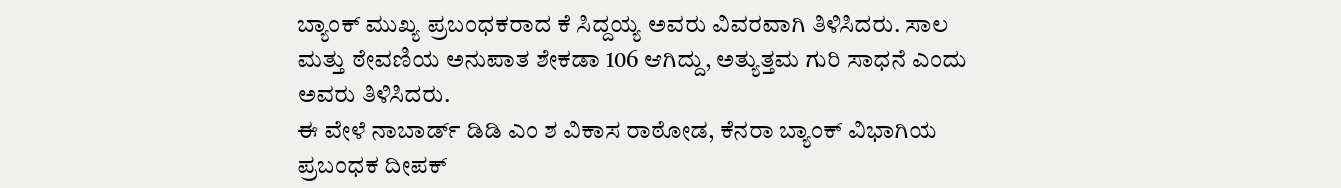ಬ್ಯಾಂಕ್ ಮುಖ್ಯ ಪ್ರಬಂಧಕರಾದ ಕೆ ಸಿದ್ದಯ್ಯ ಅವರು ವಿವರವಾಗಿ ತಿಳಿಸಿದರು. ಸಾಲ ಮತ್ತು ಠೇವಣಿಯ ಅನುಪಾತ ಶೇಕಡಾ 106 ಆಗಿದ್ದು, ಅತ್ಯುತ್ತಮ ಗುರಿ ಸಾಧನೆ ಎಂದು ಅವರು ತಿಳಿಸಿದರು.
ಈ ವೇಳೆ ನಾಬಾರ್ಡ್ ಡಿಡಿ ಎಂ ಶ ವಿಕಾಸ ರಾಠೋಡ, ಕೆನರಾ ಬ್ಯಾಂಕ್ ವಿಭಾಗಿಯ ಪ್ರಬಂಧಕ ದೀಪಕ್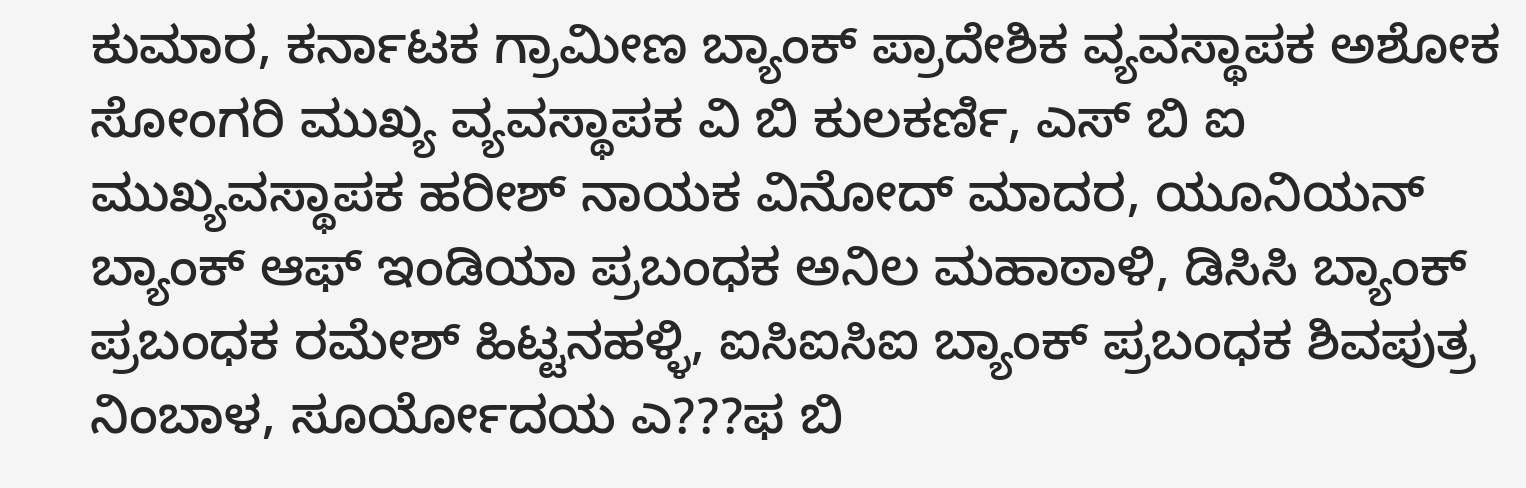ಕುಮಾರ, ಕರ್ನಾಟಕ ಗ್ರಾಮೀಣ ಬ್ಯಾಂಕ್ ಪ್ರಾದೇಶಿಕ ವ್ಯವಸ್ಥಾಪಕ ಅಶೋಕ ಸೋಂಗರಿ ಮುಖ್ಯ ವ್ಯವಸ್ಥಾಪಕ ವಿ ಬಿ ಕುಲಕರ್ಣಿ, ಎಸ್ ಬಿ ಐ ಮುಖ್ಯವಸ್ಥಾಪಕ ಹರೀಶ್ ನಾಯಕ ವಿನೋದ್ ಮಾದರ, ಯೂನಿಯನ್ ಬ್ಯಾಂಕ್ ಆಫ್ ಇಂಡಿಯಾ ಪ್ರಬಂಧಕ ಅನಿಲ ಮಹಾಠಾಳಿ, ಡಿಸಿಸಿ ಬ್ಯಾಂಕ್ ಪ್ರಬಂಧಕ ರಮೇಶ್ ಹಿಟ್ಟನಹಳ್ಳಿ, ಐಸಿಐಸಿಐ ಬ್ಯಾಂಕ್ ಪ್ರಬಂಧಕ ಶಿವಪುತ್ರ ನಿಂಬಾಳ, ಸೂರ್ಯೋದಯ ಎ???ಫ ಬಿ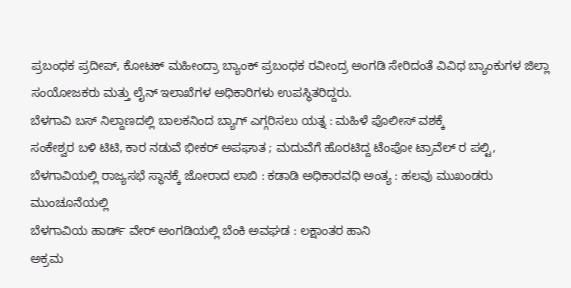ಪ್ರಬಂಧಕ ಪ್ರದೀಪ್, ಕೋಟಕ್ ಮಹೀಂದ್ರಾ ಬ್ಯಾಂಕ್ ಪ್ರಬಂಧಕ ರವೀಂದ್ರ ಅಂಗಡಿ ಸೇರಿದಂತೆ ವಿವಿಧ ಬ್ಯಾಂಕುಗಳ ಜಿಲ್ಲಾ ಸಂಯೋಜಕರು ಮತ್ತು ಲೈನ್ ಇಲಾಖೆಗಳ ಅಧಿಕಾರಿಗಳು ಉಪಸ್ಥಿತರಿದ್ದರು.
ಬೆಳಗಾವಿ ಬಸ್ ನಿಲ್ದಾಣದಲ್ಲಿ ಬಾಲಕನಿಂದ ಬ್ಯಾಗ್ ಎಗ್ಗರಿಸಲು ಯತ್ನ : ಮಹಿಳೆ ಪೊಲೀಸ್ ವಶಕ್ಕೆ
ಸಂಕೇಶ್ವರ ಬಳಿ ಟಿಟಿ, ಕಾರ ನಡುವೆ ಭೀಕರ್ ಅಪಘಾತ ; ಮದುವೆಗೆ ಹೊರಟಿದ್ದ ಟೆಂಪೋ ಟ್ರಾವೆಲ್ ರ ಪಲ್ಟಿ,
ಬೆಳಗಾವಿಯಲ್ಲಿ ರಾಜ್ಯಸಭೆ ಸ್ಥಾನಕ್ಕೆ ಜೋರಾದ ಲಾಬಿ : ಕಡಾಡಿ ಅಧಿಕಾರವಧಿ ಅಂತ್ಯ : ಹಲವು ಮುಖಂಡರು ಮುಂಚೂನೆಯಲ್ಲಿ
ಬೆಳಗಾವಿಯ ಹಾರ್ಡ್ ವೇರ್ ಅಂಗಡಿಯಲ್ಲಿ ಬೆಂಕಿ ಅವಘಡ : ಲಕ್ಷಾಂತರ ಹಾನಿ
ಅಕ್ರಮ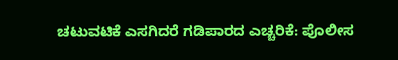ಚಟುವಟಿಕೆ ಎಸಗಿದರೆ ಗಡಿಪಾರದ ಎಚ್ಚರಿಕೆ: ಪೊಲೀಸ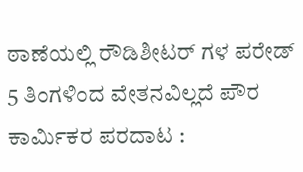ಠಾಣೆಯಲ್ಲಿ ರೌಡಿಶೀಟರ್ ಗಳ ಪರೇಡ್
5 ತಿಂಗಳಿಂದ ವೇತನವಿಲ್ಲದೆ ಪೌರ ಕಾರ್ಮಿಕರ ಪರದಾಟ :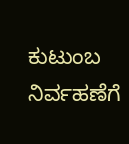ಕುಟುಂಬ ನಿರ್ವಹಣೆಗೆ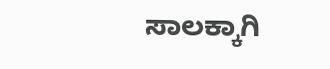ಸಾಲಕ್ಕಾಗಿ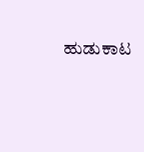ಹುಡುಕಾಟ